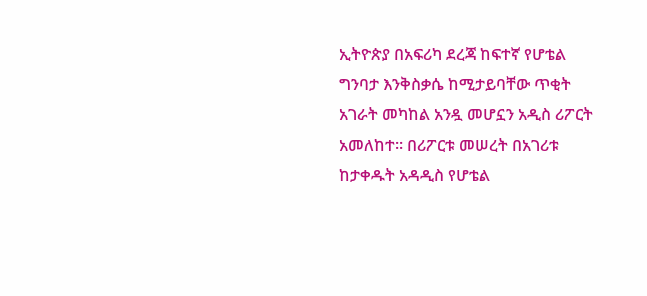ኢትዮጵያ በአፍሪካ ደረጃ ከፍተኛ የሆቴል ግንባታ እንቅስቃሴ ከሚታይባቸው ጥቂት አገራት መካከል አንዷ መሆኗን አዲስ ሪፖርት አመለከተ። በሪፖርቱ መሠረት በአገሪቱ ከታቀዱት አዳዲስ የሆቴል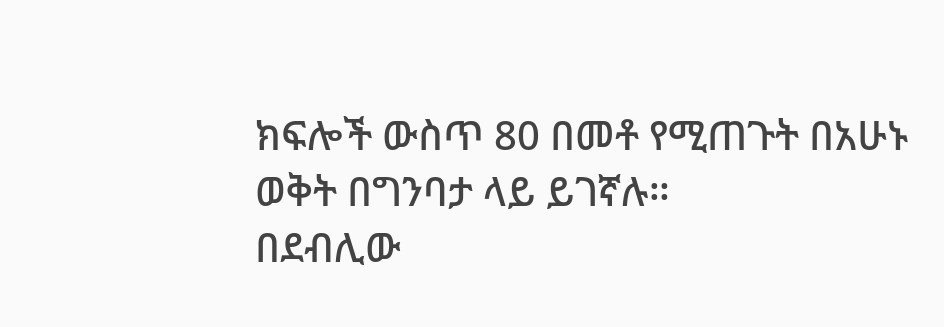ክፍሎች ውስጥ 80 በመቶ የሚጠጉት በአሁኑ ወቅት በግንባታ ላይ ይገኛሉ።
በደብሊው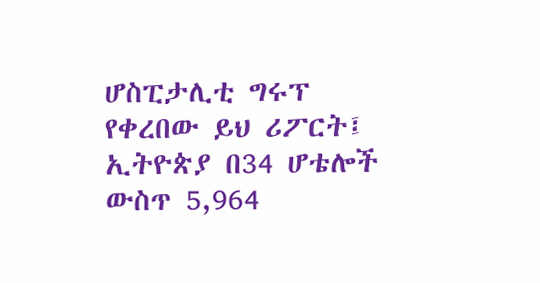ሆስፒታሊቲ ግሩፕ የቀረበው ይህ ሪፖርት፤ ኢትዮጵያ በ34 ሆቴሎች ውስጥ 5,964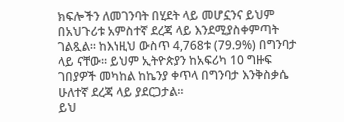ክፍሎችን ለመገንባት በሂደት ላይ መሆኗንና ይህም በአህጉሪቱ አምስተኛ ደረጃ ላይ እንደሚያስቀምጣት ገልጿል። ከእነዚህ ውስጥ 4,768ቱ (79.9%) በግንባታ ላይ ናቸው። ይህም ኢትዮጵያን ከአፍሪካ 10 ግዙፍ ገበያዎች መካከል ከኬንያ ቀጥላ በግንባታ እንቅስቃሴ ሁለተኛ ደረጃ ላይ ያደርጋታል።
ይህ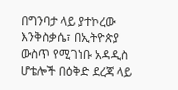በግንባታ ላይ ያተኮረው እንቅስቃሴ፣ በኢትዮጵያ ውስጥ የሚገነቡ አዳዲስ ሆቴሎች በዕቅድ ደረጃ ላይ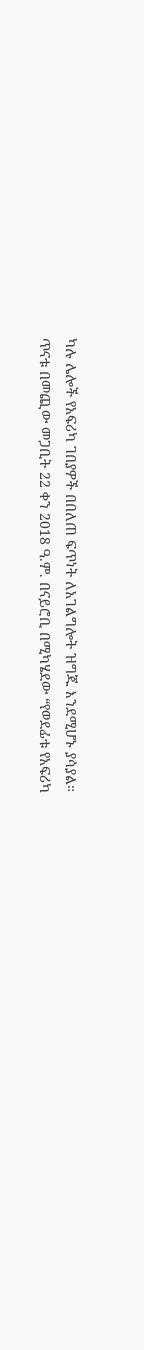ካሉ ሌሎች የአፍሪካ ገበያዎች በበለጠ ፍጥነት ለአገልግሎት ዝግጁ እንደሚሆኑ ያሳያል።
ጥናቱ በመጪው መጋቢት 22 ቀን 2018 ዓ.ም. በናይሮቢ በሚካሄደው “የወደፊቱ የአፍሪካ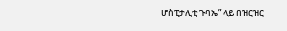ሆስፒታሊቲ ጉባኤ” ላይ በዝርዝር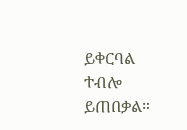ይቀርባል ተብሎ ይጠበቃል።